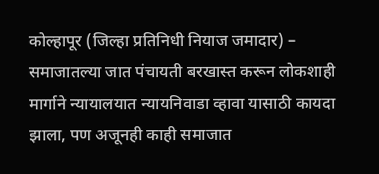कोल्हापूर (जिल्हा प्रतिनिधी नियाज जमादार) – समाजातल्या जात पंचायती बरखास्त करून लोकशाही मार्गाने न्यायालयात न्यायनिवाडा व्हावा यासाठी कायदा झाला, पण अजूनही काही समाजात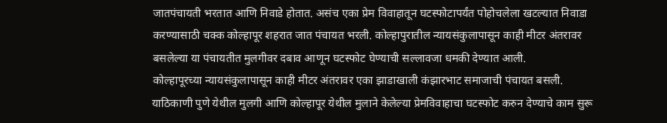जातपंचायती भरतात आणि निवाडे होतात. असंच एका प्रेम विवाहातून घटस्फोटापर्यंत पोहोचलेला खटल्यात निवाडा करण्यासाठी चक्क कोल्हापूर शहरात जात पंचायत भरली. कोल्हापुरातील न्यायसंकुलापासून काही मीटर अंतरावर बसलेल्या या पंचायतीत मुलगीवर दबाव आणून घटस्फोट घेण्याची सल्लावजा धमकी देण्यात आली.
कोल्हापूरच्या न्यायसंकुलापासून काही मीटर अंतरावर एका झाडाखाली कंझारभाट समाजाची पंचायत बसली. याठिकाणी पुणे येथील मुलगी आणि कोल्हापूर येथील मुलाने केलेल्या प्रेमविवाहाचा घटस्फोट करुन देण्याचे काम सुरू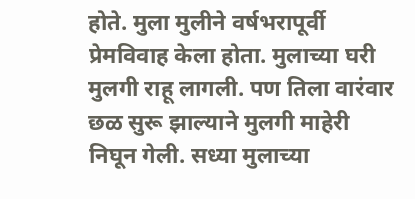होते. मुला मुलीने वर्षभरापूर्वी प्रेमविवाह केला होता. मुलाच्या घरी मुलगी राहू लागली. पण तिला वारंवार छळ सुरू झाल्याने मुलगी माहेरी निघून गेली. सध्या मुलाच्या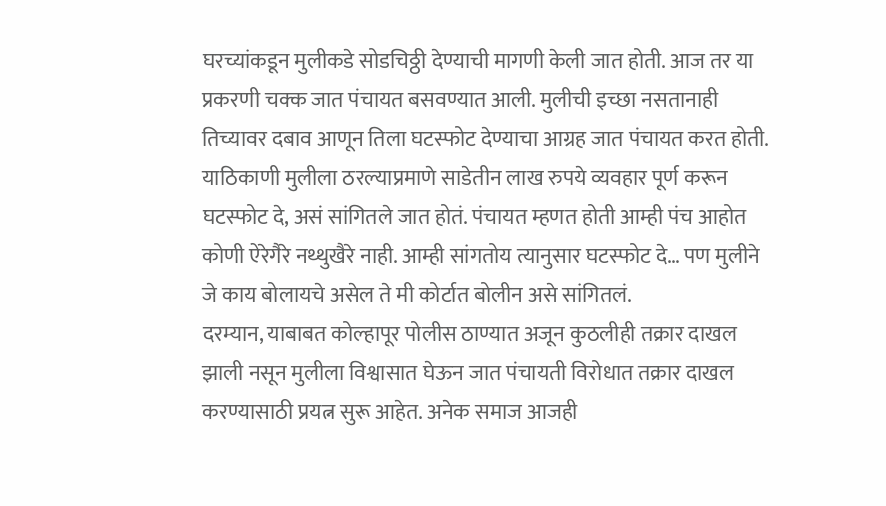घरच्यांकडून मुलीकडे सोडचिठ्ठी देण्याची मागणी केली जात होती. आज तर या प्रकरणी चक्क जात पंचायत बसवण्यात आली. मुलीची इच्छा नसतानाही तिच्यावर दबाव आणून तिला घटस्फोट देण्याचा आग्रह जात पंचायत करत होती.
याठिकाणी मुलीला ठरल्याप्रमाणे साडेतीन लाख रुपये व्यवहार पूर्ण करून घटस्फोट दे, असं सांगितले जात होतं. पंचायत म्हणत होती आम्ही पंच आहोत कोणी ऐरेगैरे नथ्थुखैरे नाही. आम्ही सांगतोय त्यानुसार घटस्फोट दे… पण मुलीने जे काय बोलायचे असेल ते मी कोर्टात बोलीन असे सांगितलं.
दरम्यान, याबाबत कोल्हापूर पोलीस ठाण्यात अजून कुठलीही तक्रार दाखल झाली नसून मुलीला विश्वासात घेऊन जात पंचायती विरोधात तक्रार दाखल करण्यासाठी प्रयत्न सुरू आहेत. अनेक समाज आजही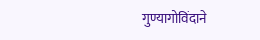गुण्यागोविंदाने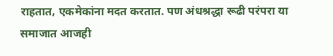राहतात, एकमेकांना मदत करतात. पण अंधश्रद्धा रूढी परंपरा या समाजात आजही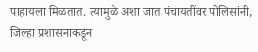पाहायला मिळतात. त्यामुळे अशा जात पंचायतींवर पोलिसांनी, जिल्हा प्रशासनाकडून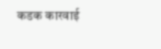कडक कारवाई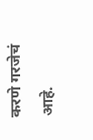करणे गरजेचं आहे.